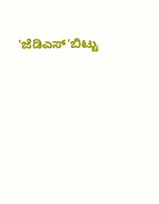'ಜೆಡಿಎಸ್'ಬಿಟ್ಟು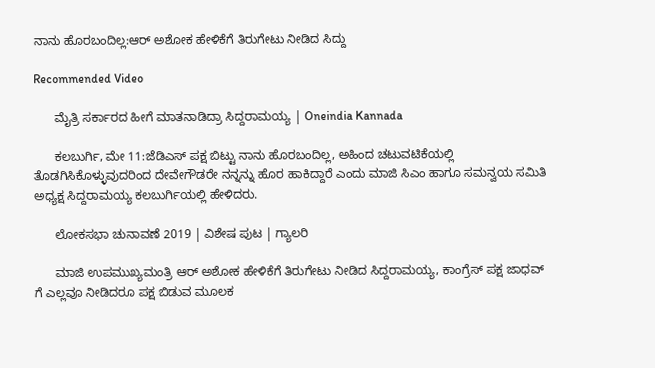ನಾನು ಹೊರಬಂದಿಲ್ಲ:ಆರ್ ಅಶೋಕ ಹೇಳಿಕೆಗೆ ತಿರುಗೇಟು ನೀಡಿದ ಸಿದ್ದು

Recommended Video

      ಮೈತ್ರಿ ಸರ್ಕಾರದ ಹೀಗೆ ಮಾತನಾಡಿದ್ರಾ ಸಿದ್ದರಾಮಯ್ಯ | Oneindia Kannada

      ಕಲಬುರ್ಗಿ, ಮೇ 11:ಜೆಡಿಎಸ್ ಪಕ್ಷ ಬಿಟ್ಟು ನಾನು ಹೊರಬಂದಿಲ್ಲ, ಅಹಿಂದ ಚಟುವಟಿಕೆಯಲ್ಲಿ ತೊಡಗಿಸಿಕೊಳ್ಳುವುದರಿಂದ ದೇವೇಗೌಡರೇ ನನ್ನನ್ನು ಹೊರ ಹಾಕಿದ್ದಾರೆ ಎಂದು ಮಾಜಿ ಸಿಎಂ ಹಾಗೂ ಸಮನ್ವಯ ಸಮಿತಿ ಅಧ್ಯಕ್ಷ ಸಿದ್ದರಾಮಯ್ಯ ಕಲಬುರ್ಗಿಯಲ್ಲಿ ಹೇಳಿದರು.

      ಲೋಕಸಭಾ ಚುನಾವಣೆ 2019 | ವಿಶೇಷ ಪುಟ | ಗ್ಯಾಲರಿ

      ಮಾಜಿ ಉಪಮುಖ್ಯಮಂತ್ರಿ ಆರ್ ಅಶೋಕ ಹೇಳಿಕೆಗೆ ತಿರುಗೇಟು ನೀಡಿದ ಸಿದ್ದರಾಮಯ್ಯ, ಕಾಂಗ್ರೆಸ್ ಪಕ್ಷ ಜಾಧವ್ ಗೆ ಎಲ್ಲವೂ ನೀಡಿದರೂ ಪಕ್ಷ ಬಿಡುವ ಮೂಲಕ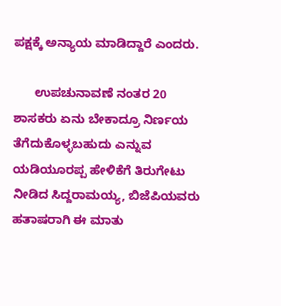ಪಕ್ಷಕ್ಕೆ ಅನ್ಯಾಯ ಮಾಡಿದ್ದಾರೆ ಎಂದರು.

      ಉಪಚುನಾವಣೆ ನಂತರ 20 ಶಾಸಕರು ಏನು ಬೇಕಾದ್ರೂ ನಿರ್ಣಯ ತೆಗೆದುಕೊಳ್ಳಬಹುದು ಎನ್ನುವ ಯಡಿಯೂರಪ್ಪ ಹೇಳಿಕೆಗೆ ತಿರುಗೇಟು ನೀಡಿದ ಸಿದ್ದರಾಮಯ್ಯ, ಬಿಜೆಪಿಯವರು ಹತಾಷರಾಗಿ ಈ ಮಾತು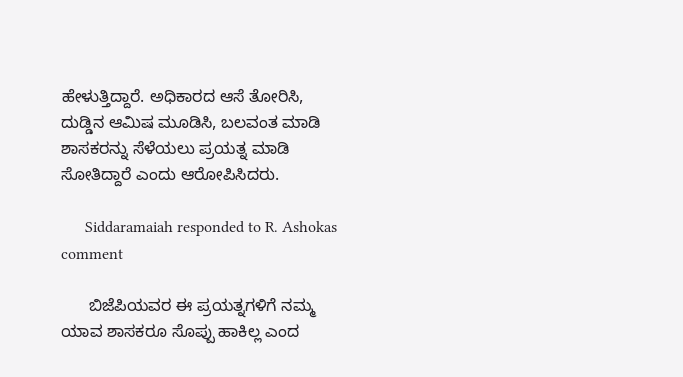ಹೇಳುತ್ತಿದ್ದಾರೆ. ಅಧಿಕಾರದ ಆಸೆ ತೋರಿಸಿ, ದುಡ್ಡಿನ ಆಮಿಷ ಮೂಡಿಸಿ, ಬಲವಂತ ಮಾಡಿ ಶಾಸಕರನ್ನು ಸೆಳೆಯಲು ಪ್ರಯತ್ನ ಮಾಡಿ ಸೋತಿದ್ದಾರೆ ಎಂದು ಆರೋಪಿಸಿದರು.

      Siddaramaiah responded to R. Ashokas comment

      ಬಿಜೆಪಿಯವರ ಈ ಪ್ರಯತ್ನಗಳಿಗೆ ನಮ್ಮ ಯಾವ ಶಾಸಕರೂ ಸೊಪ್ಪು ಹಾಕಿಲ್ಲ ಎಂದ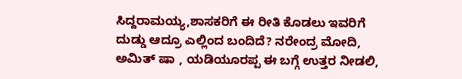ಸಿದ್ದರಾಮಯ್ಯ,ಶಾಸಕರಿಗೆ ಈ ರೀತಿ ಕೊಡಲು ಇವರಿಗೆ ದುಡ್ಡು ಆದ್ರೂ ಎಲ್ಲಿಂದ ಬಂದಿದೆ? ನರೇಂದ್ರ ಮೋದಿ, ಅಮಿತ್ ಷಾ , ಯಡಿಯೂರಪ್ಪ ಈ ಬಗ್ಗೆ ಉತ್ತರ ನೀಡಲಿ,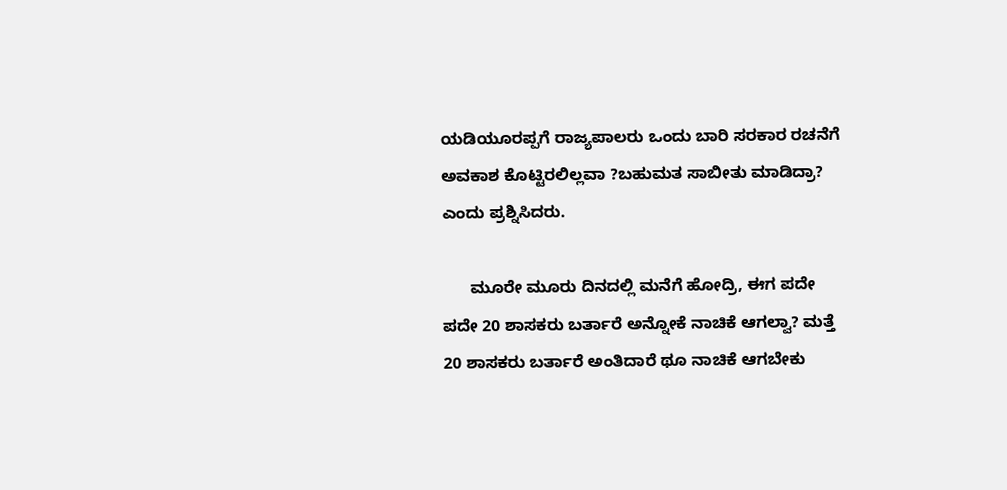ಯಡಿಯೂರಪ್ಪಗೆ ರಾಜ್ಯಪಾಲರು ಒಂದು ಬಾರಿ ಸರಕಾರ ರಚನೆಗೆ ಅವಕಾಶ ಕೊಟ್ಟಿರಲಿಲ್ಲವಾ ?ಬಹುಮತ ಸಾಬೀತು ಮಾಡಿದ್ರಾ? ಎಂದು ಪ್ರಶ್ನಿಸಿದರು.

      ಮೂರೇ ಮೂರು ದಿನದಲ್ಲಿ ಮನೆಗೆ ಹೋದ್ರಿ, ಈಗ ಪದೇ ಪದೇ 20 ಶಾಸಕರು ಬರ್ತಾರೆ ಅನ್ನೋಕೆ ನಾಚಿಕೆ ಆಗಲ್ವಾ? ಮತ್ತೆ 20 ಶಾಸಕರು ಬರ್ತಾರೆ ಅಂತಿದಾರೆ ಥೂ ನಾಚಿಕೆ ಆಗಬೇಕು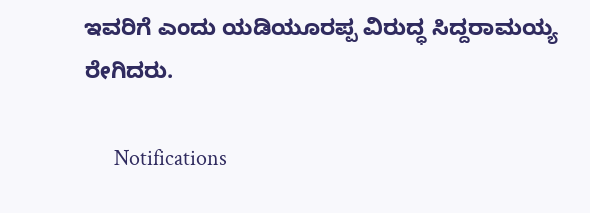ಇವರಿಗೆ ಎಂದು ಯಡಿಯೂರಪ್ಪ ವಿರುದ್ಧ ಸಿದ್ದರಾಮಯ್ಯ ರೇಗಿದರು.

      Notifications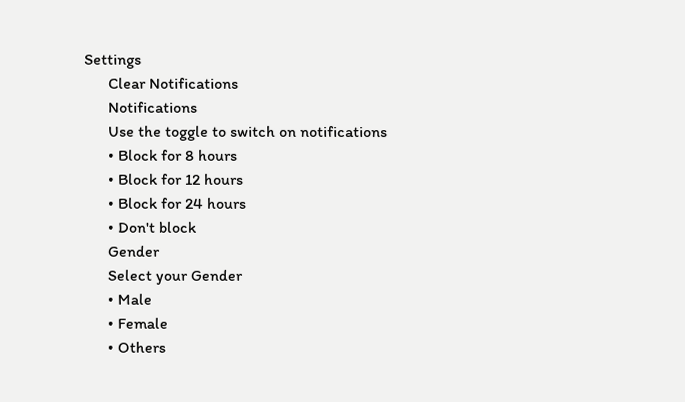Settings
      Clear Notifications
      Notifications
      Use the toggle to switch on notifications
      • Block for 8 hours
      • Block for 12 hours
      • Block for 24 hours
      • Don't block
      Gender
      Select your Gender
      • Male
      • Female
      • Others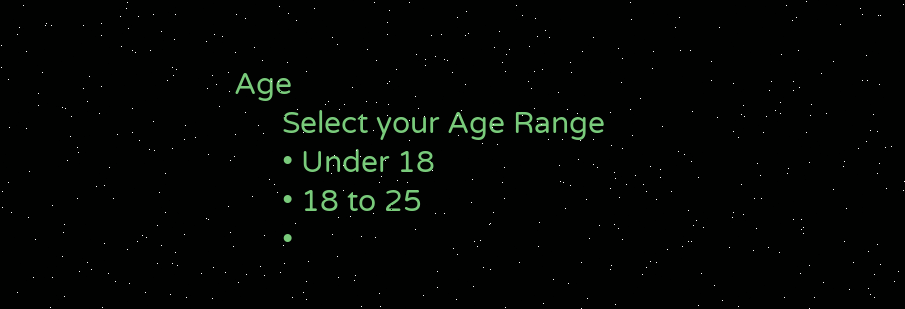Age
      Select your Age Range
      • Under 18
      • 18 to 25
      •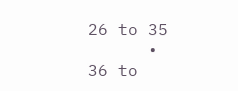26 to 35
      • 36 to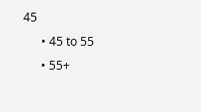45
      • 45 to 55
      • 55+